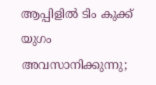ആപ്പിളില്‍ ടിം കുക്ക് യുഗം അവസാനിക്കുന്നു;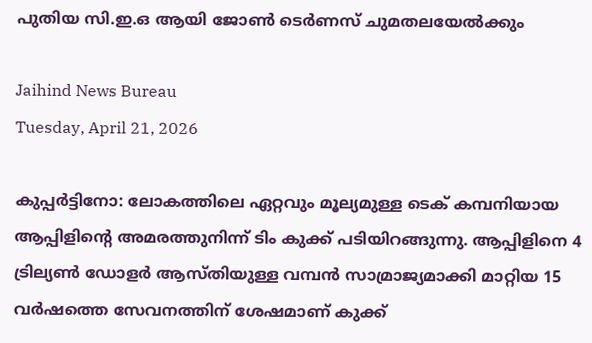പുതിയ സി.ഇ.ഒ ആയി ജോണ്‍ ടെര്‍ണസ് ചുമതലയേല്‍ക്കും

Jaihind News Bureau
Tuesday, April 21, 2026

കുപ്പര്‍ട്ടിനോ: ലോകത്തിലെ ഏറ്റവും മൂല്യമുള്ള ടെക് കമ്പനിയായ ആപ്പിളിന്റെ അമരത്തുനിന്ന് ടിം കുക്ക് പടിയിറങ്ങുന്നു. ആപ്പിളിനെ 4 ട്രില്യണ്‍ ഡോളര്‍ ആസ്തിയുള്ള വമ്പന്‍ സാമ്രാജ്യമാക്കി മാറ്റിയ 15 വര്‍ഷത്തെ സേവനത്തിന് ശേഷമാണ് കുക്ക്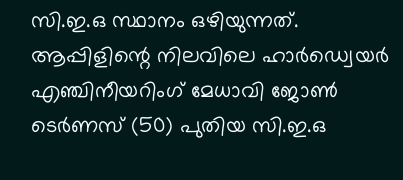സി.ഇ.ഒ സ്ഥാനം ഒഴിയുന്നത്. ആപ്പിളിന്റെ നിലവിലെ ഹാര്‍ഡ്വെയര്‍ എഞ്ചിനീയറിംഗ് മേധാവി ജോണ്‍ ടെര്‍ണസ് (50) പുതിയ സി.ഇ.ഒ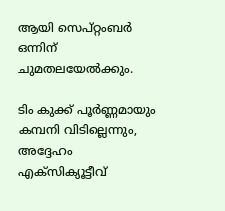ആയി സെപ്റ്റംബര്‍ ഒന്നിന് ചുമതലയേല്‍ക്കും.

ടിം കുക്ക് പൂര്‍ണ്ണമായും കമ്പനി വിടില്ലെന്നും, അദ്ദേഹം എക്സിക്യൂട്ടീവ്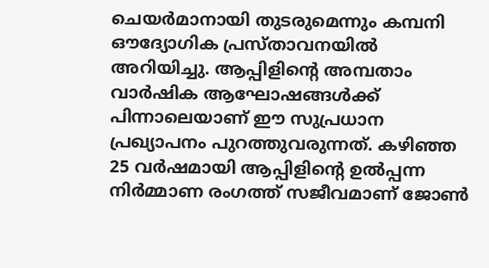ചെയര്‍മാനായി തുടരുമെന്നും കമ്പനി ഔദ്യോഗിക പ്രസ്താവനയില്‍ അറിയിച്ചു. ആപ്പിളിന്റെ അമ്പതാം വാര്‍ഷിക ആഘോഷങ്ങള്‍ക്ക് പിന്നാലെയാണ് ഈ സുപ്രധാന പ്രഖ്യാപനം പുറത്തുവരുന്നത്. കഴിഞ്ഞ 25 വര്‍ഷമായി ആപ്പിളിന്റെ ഉല്‍പ്പന്ന നിര്‍മ്മാണ രംഗത്ത് സജീവമാണ് ജോണ്‍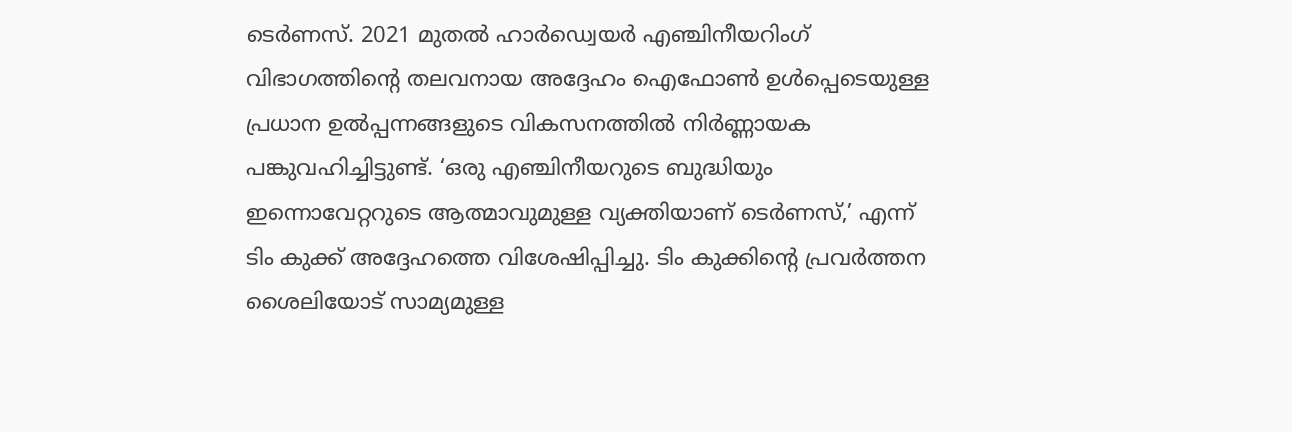ടെര്‍ണസ്. 2021 മുതല്‍ ഹാര്‍ഡ്വെയര്‍ എഞ്ചിനീയറിംഗ് വിഭാഗത്തിന്റെ തലവനായ അദ്ദേഹം ഐഫോണ്‍ ഉള്‍പ്പെടെയുള്ള പ്രധാന ഉല്‍പ്പന്നങ്ങളുടെ വികസനത്തില്‍ നിര്‍ണ്ണായക പങ്കുവഹിച്ചിട്ടുണ്ട്. ‘ഒരു എഞ്ചിനീയറുടെ ബുദ്ധിയും ഇന്നൊവേറ്ററുടെ ആത്മാവുമുള്ള വ്യക്തിയാണ് ടെര്‍ണസ്,’ എന്ന് ടിം കുക്ക് അദ്ദേഹത്തെ വിശേഷിപ്പിച്ചു. ടിം കുക്കിന്റെ പ്രവര്‍ത്തന ശൈലിയോട് സാമ്യമുള്ള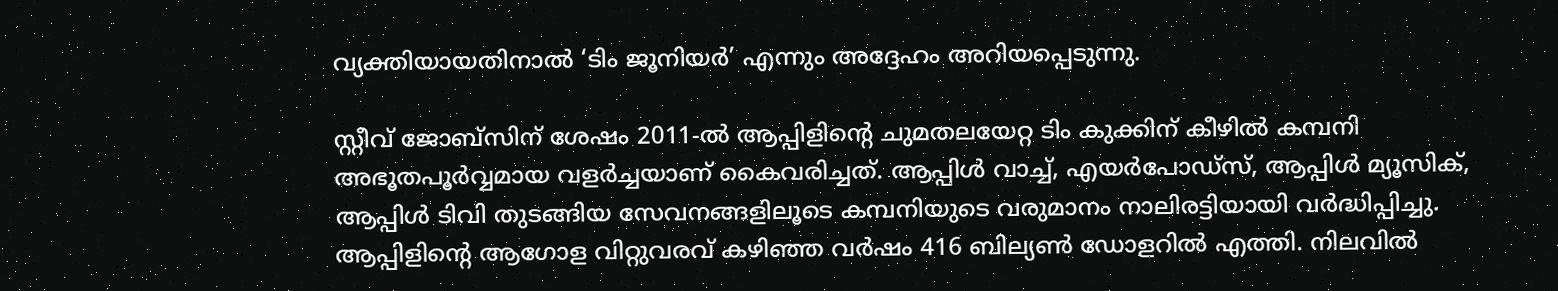വ്യക്തിയായതിനാല്‍ ‘ടിം ജൂനിയര്‍’ എന്നും അദ്ദേഹം അറിയപ്പെടുന്നു.

സ്റ്റീവ് ജോബ്‌സിന് ശേഷം 2011-ല്‍ ആപ്പിളിന്റെ ചുമതലയേറ്റ ടിം കുക്കിന് കീഴില്‍ കമ്പനി അഭൂതപൂര്‍വ്വമായ വളര്‍ച്ചയാണ് കൈവരിച്ചത്. ആപ്പിള്‍ വാച്ച്, എയര്‍പോഡ്സ്, ആപ്പിള്‍ മ്യൂസിക്, ആപ്പിള്‍ ടിവി തുടങ്ങിയ സേവനങ്ങളിലൂടെ കമ്പനിയുടെ വരുമാനം നാലിരട്ടിയായി വര്‍ദ്ധിപ്പിച്ചു. ആപ്പിളിന്റെ ആഗോള വിറ്റുവരവ് കഴിഞ്ഞ വര്‍ഷം 416 ബില്യണ്‍ ഡോളറില്‍ എത്തി. നിലവില്‍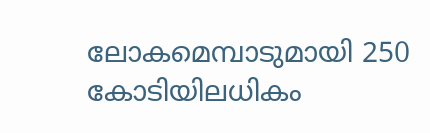ലോകമെമ്പാടുമായി 250 കോടിയിലധികം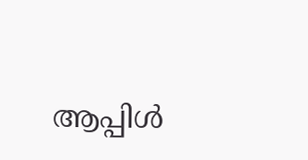ആപ്പിള്‍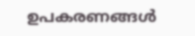ഉപകരണങ്ങള്‍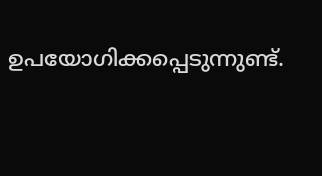ഉപയോഗിക്കപ്പെടുന്നുണ്ട്.